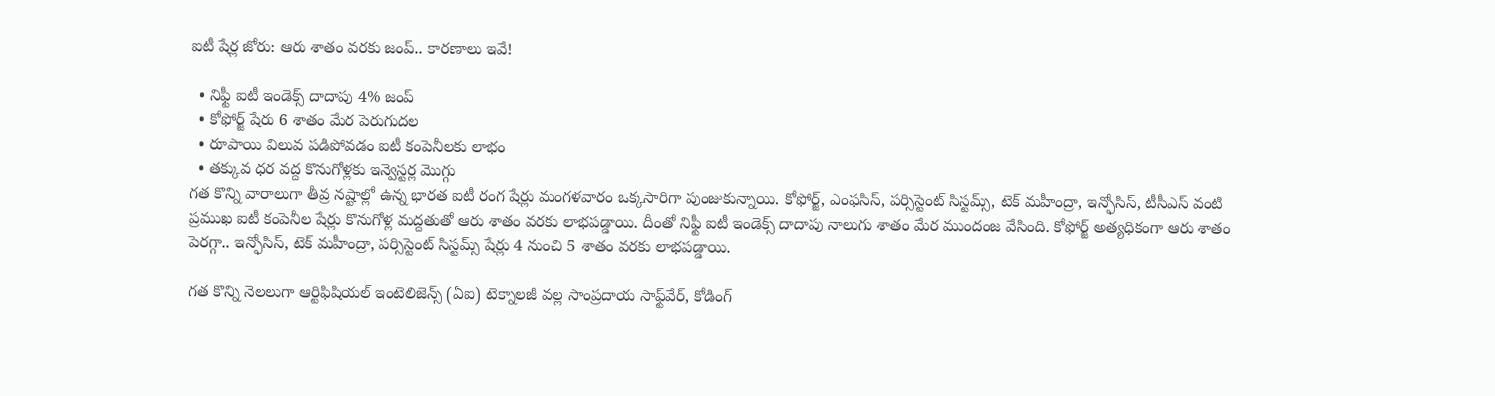ఐటీ షేర్ల జోరు: ఆరు శాతం వరకు జంప్.. కారణాలు ఇవే!

  • నిఫ్టీ ఐటీ ఇండెక్స్ దాదాపు 4% జంప్
  • కోఫోర్జ్ షేరు 6 శాతం మేర పెరుగుదల
  • రూపాయి విలువ పడిపోవడం ఐటీ కంపెనీలకు లాభం
  • తక్కువ ధర వద్ద కొనుగోళ్లకు ఇన్వెస్టర్ల మొగ్గు
గత కొన్ని వారాలుగా తీవ్ర నష్టాల్లో ఉన్న భారత ఐటీ రంగ షేర్లు మంగళవారం ఒక్కసారిగా పుంజుకున్నాయి. కోఫోర్జ్, ఎంఫసిస్, పర్సిస్టెంట్ సిస్టమ్స్, టెక్ మహీంద్రా, ఇన్ఫోసిస్, టీసీఎస్ వంటి ప్రముఖ ఐటీ కంపెనీల షేర్లు కొనుగోళ్ల మద్దతుతో ఆరు శాతం వరకు లాభపడ్డాయి. దీంతో నిఫ్టీ ఐటీ ఇండెక్స్ దాదాపు నాలుగు శాతం మేర ముందంజ వేసింది. కోఫోర్జ్ అత్యధికంగా ఆరు శాతం పెరగ్గా.. ఇన్ఫోసిస్, టెక్ మహీంద్రా, పర్సిస్టెంట్ సిస్టమ్స్ షేర్లు 4 నుంచి 5 శాతం వరకు లాభపడ్డాయి.

గత కొన్ని నెలలుగా ఆర్టిఫిషియల్ ఇంటెలిజెన్స్ (ఏఐ) టెక్నాలజీ వల్ల సాంప్రదాయ సాఫ్ట్‌వేర్, కోడింగ్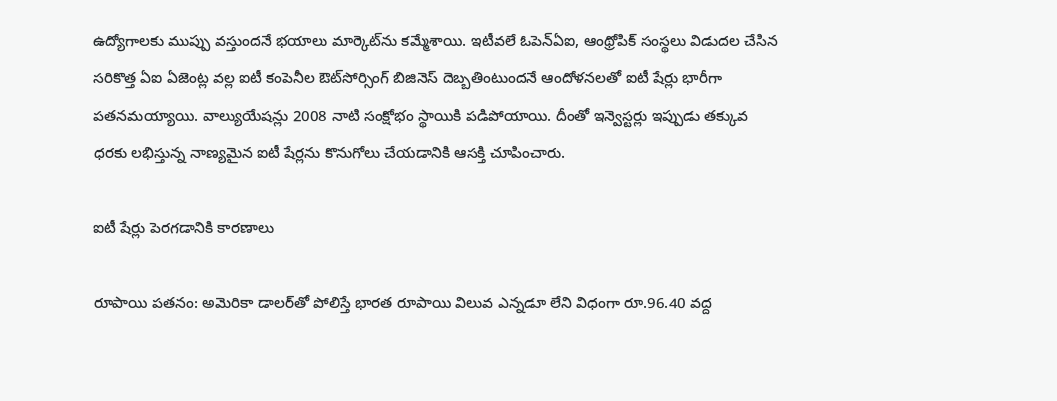ఉద్యోగాలకు ముప్పు వస్తుందనే భయాలు మార్కెట్‌ను కమ్మేశాయి. ఇటీవలే ఓపెన్ఏఐ, ఆంథ్రోపిక్ సంస్థలు విడుదల చేసిన సరికొత్త ఏఐ ఏజెంట్ల వల్ల ఐటీ కంపెనీల ఔట్‌సోర్సింగ్ బిజినెస్ దెబ్బతింటుందనే ఆందోళనలతో ఐటీ షేర్లు భారీగా పతనమయ్యాయి. వాల్యుయేషన్లు 2008 నాటి సంక్షోభం స్థాయికి పడిపోయాయి. దీంతో ఇన్వెస్టర్లు ఇప్పుడు తక్కువ ధరకు లభిస్తున్న నాణ్యమైన ఐటీ షేర్లను కొనుగోలు చేయడానికి ఆసక్తి చూపించారు.

ఐటీ షేర్లు పెరగడానికి కారణాలు

రూపాయి పతనం: అమెరికా డాలర్‌తో పోలిస్తే భారత రూపాయి విలువ ఎన్నడూ లేని విధంగా రూ.96.40 వద్ద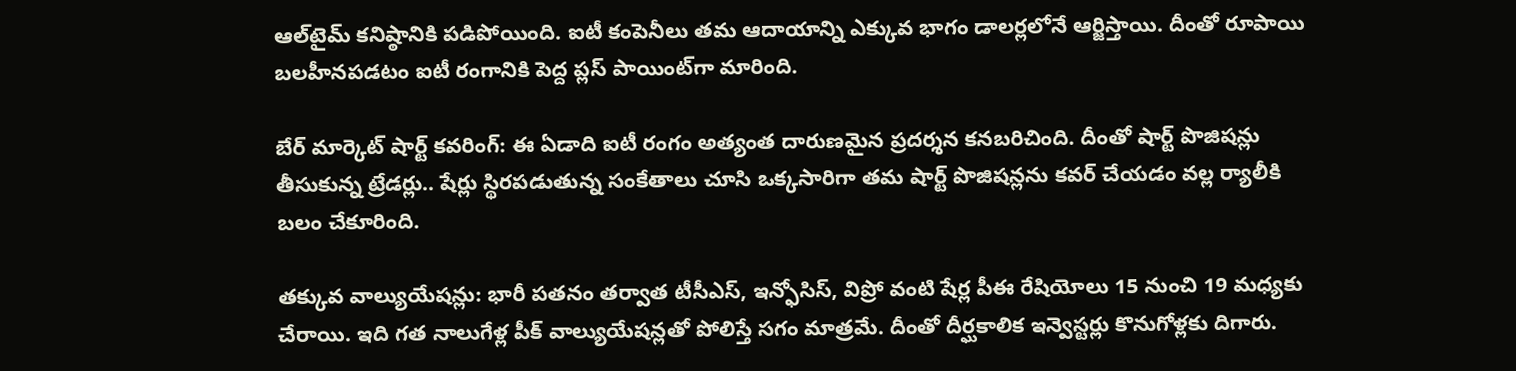ఆల్‌టైమ్ కనిష్ఠానికి పడిపోయింది. ఐటీ కంపెనీలు తమ ఆదాయాన్ని ఎక్కువ భాగం డాలర్లలోనే ఆర్జిస్తాయి. దీంతో రూపాయి బలహీనపడటం ఐటీ రంగానికి పెద్ద ప్లస్ పాయింట్‌గా మారింది.

బేర్ మార్కెట్ షార్ట్ కవరింగ్: ఈ ఏడాది ఐటీ రంగం అత్యంత దారుణమైన ప్రదర్శన కనబరిచింది. దీంతో షార్ట్ పొజిషన్లు తీసుకున్న ట్రేడర్లు.. షేర్లు స్థిరపడుతున్న సంకేతాలు చూసి ఒక్కసారిగా తమ షార్ట్ పొజిషన్లను కవర్ చేయడం వల్ల ర్యాలీకి బలం చేకూరింది.

తక్కువ వాల్యుయేషన్లు: భారీ పతనం తర్వాత టీసీఎస్, ఇన్ఫోసిస్, విప్రో వంటి షేర్ల పీఈ రేషియోలు 15 నుంచి 19 మధ్యకు చేరాయి. ఇది గత నాలుగేళ్ల పీక్ వాల్యుయేషన్లతో పోలిస్తే సగం మాత్రమే. దీంతో దీర్ఘకాలిక ఇన్వెస్టర్లు కొనుగోళ్లకు దిగారు.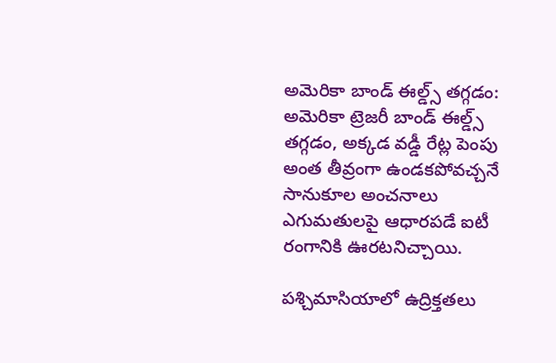అమెరికా బాండ్ ఈల్డ్స్ తగ్గడం: అమెరికా ట్రెజరీ బాండ్ ఈల్డ్స్ తగ్గడం, అక్కడ వడ్డీ రేట్ల పెంపు అంత తీవ్రంగా ఉండకపోవచ్చనే సానుకూల అంచనాలు ఎగుమతులపై ఆధారపడే ఐటీ రంగానికి ఊరటనిచ్చాయి.

పశ్చిమాసియాలో ఉద్రిక్తతలు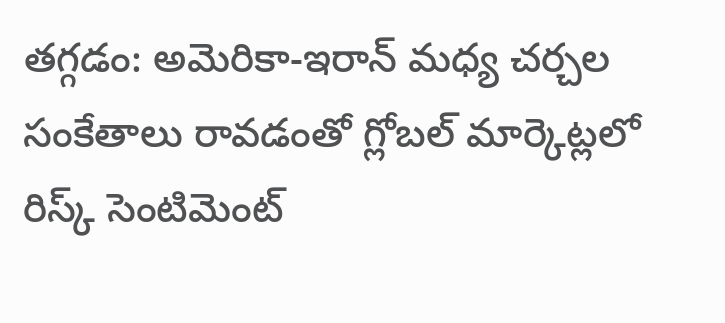తగ్గడం: అమెరికా-ఇరాన్ మధ్య చర్చల సంకేతాలు రావడంతో గ్లోబల్ మార్కెట్లలో రిస్క్ సెంటిమెంట్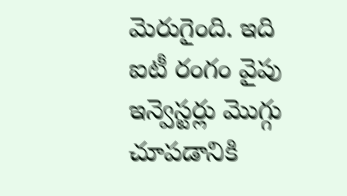మెరుగైంది. ఇది ఐటీ రంగం వైపు ఇన్వెస్టర్లు మొగ్గు చూపడానికి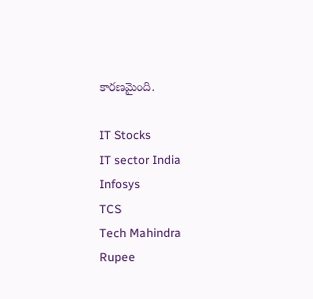కారణమైంది.

IT Stocks
IT sector India
Infosys
TCS
Tech Mahindra
Rupee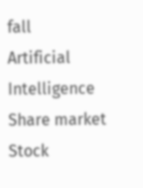fall
Artificial Intelligence
Share market
Stock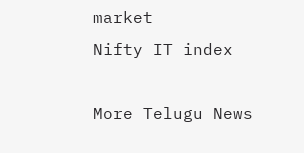market
Nifty IT index

More Telugu News